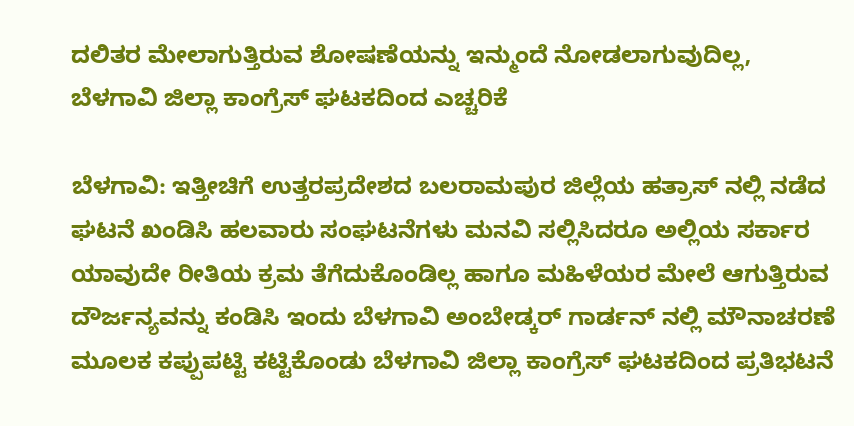ದಲಿತರ ಮೇಲಾಗುತ್ತಿರುವ ಶೋಷಣೆಯನ್ನು ಇನ್ಮುಂದೆ ನೋಡಲಾಗುವುದಿಲ್ಲ, ಬೆಳಗಾವಿ ಜಿಲ್ಲಾ ಕಾಂಗ್ರೆಸ್ ಘಟಕದಿಂದ ಎಚ್ಚರಿಕೆ

ಬೆಳಗಾವಿ: ಇತ್ತೀಚಿಗೆ ಉತ್ತರಪ್ರದೇಶದ ಬಲರಾಮಪುರ ಜಿಲ್ಲೆಯ ಹತ್ರಾಸ್ ನಲ್ಲಿ ನಡೆದ ಘಟನೆ ಖಂಡಿಸಿ ಹಲವಾರು ಸಂಘಟನೆಗಳು ಮನವಿ ಸಲ್ಲಿಸಿದರೂ ಅಲ್ಲಿಯ ಸರ್ಕಾರ ಯಾವುದೇ ರೀತಿಯ ಕ್ರಮ ತೆಗೆದುಕೊಂಡಿಲ್ಲ ಹಾಗೂ ಮಹಿಳೆಯರ ಮೇಲೆ ಆಗುತ್ತಿರುವ ದೌರ್ಜನ್ಯವನ್ನು ಕಂಡಿಸಿ ಇಂದು ಬೆಳಗಾವಿ ಅಂಬೇಡ್ಕರ್ ಗಾರ್ಡನ್ ನಲ್ಲಿ ಮೌನಾಚರಣೆ ಮೂಲಕ ಕಪ್ಪುಪಟ್ಟಿ ಕಟ್ಟಿಕೊಂಡು ಬೆಳಗಾವಿ ಜಿಲ್ಲಾ ಕಾಂಗ್ರೆಸ್ ಘಟಕದಿಂದ ಪ್ರತಿಭಟನೆ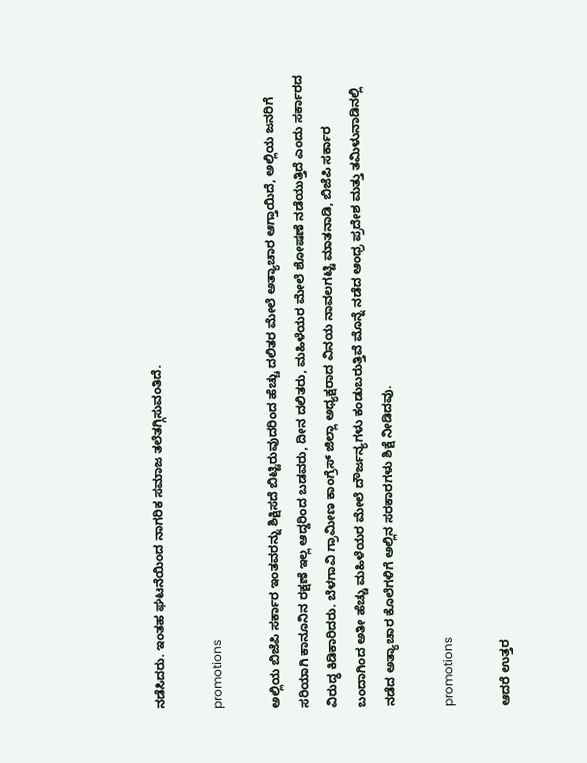ನಡೆಸಿದರು. ಇಂತಹ ಘಟನೆಯಿಂದ ನಾಗರಿಕ ಸಮಾಜ ತಲೆತಗ್ಗಿಸುವಂತಿದೆ.

promotions

ಅಲ್ಲಿಯ ಬಿಜೆಪಿ ಸರ್ಕಾರ ಇಂತವರನ್ನು ಶಿಕ್ಷಿಸದೆ ಬಿಟ್ಟಿರುವುದರಿಂದ ಹೆಚ್ಚು ದಲಿತರ ಮೇಲೆ ಅತ್ಯಾಚಾರ ಆಗ್ತಾಯಿದೆ, ಅಲ್ಲಿಯ ಜನರಿಗೆ ಸರಿಯಾಗಿ ಕಾನೂನಿನ ರಕ್ಷಣೆ ಇಲ್ಲ ಆದ್ದರಿಂದ ಬಡವರು, ದೀನ ದಲಿತರು, ಮಹಿಳೆಯರ ಮೇಲೆ ಶೋಷಣೆ ನಡೆಯುತ್ತಿದೆ ಎಂದು ಸರ್ಕಾರದ ವಿರುದ್ಧ ಕಿಡಿಕಾರಿದರು. ಬೆಳಗಾವಿ ಗ್ರಾಮೀಣ ಕಾಂಗ್ರೆಸ್ ಜಿಲ್ಲಾ ಅಧ್ಯಕ್ಷರಾದ ವಿನಯ ನಾವಲಗಟ್ಟಿ ಮಾತನಾಡಿ, ಬಿಜೆಪಿ ಸರ್ಕಾರ ಬಂದಾಗಿಂದ ಅತೀ ಹೆಚ್ಚು ಮಹಿಳೆಯರ ಮೇಲೆ ದೌರ್ಜನ್ಯಗಳು ಕಂಡುಬರುತ್ತಿವೆ ಮೊನ್ನೆ ನಡೆದ ಆಂಧ್ರ ಪ್ರದೇಶ ಮತ್ತು ತಮಿಳುನಾಡಿನಲ್ಲಿ ನಡೆದ ಅತ್ಯಾಚಾರ ಕೊಲೆಗಳಿಗೆ ಅಲ್ಲಿನ ಸರಕಾರಗಳು ಶಿಕ್ಷೆ ನೀಡಿದವು.

promotions

ಆದರೆ ಉತ್ತರ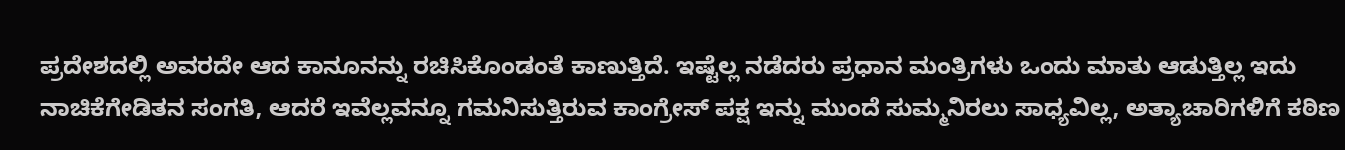ಪ್ರದೇಶದಲ್ಲಿ ಅವರದೇ ಆದ ಕಾನೂನನ್ನು ರಚಿಸಿಕೊಂಡಂತೆ ಕಾಣುತ್ತಿದೆ. ಇಷ್ಟೆಲ್ಲ ನಡೆದರು ಪ್ರಧಾನ ಮಂತ್ರಿಗಳು ಒಂದು ಮಾತು ಆಡುತ್ತಿಲ್ಲ ಇದು ನಾಚಿಕೆಗೇಡಿತನ ಸಂಗತಿ, ಆದರೆ ಇವೆಲ್ಲವನ್ನೂ ಗಮನಿಸುತ್ತಿರುವ ಕಾಂಗ್ರೇಸ್ ಪಕ್ಷ ಇನ್ನು ಮುಂದೆ ಸುಮ್ಮನಿರಲು ಸಾಧ್ಯವಿಲ್ಲ, ಅತ್ಯಾಚಾರಿಗಳಿಗೆ ಕಠಿಣ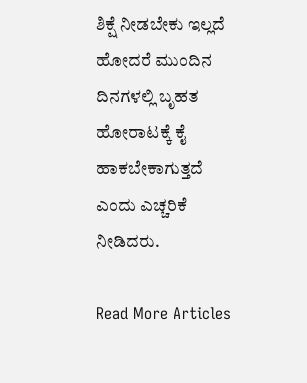ಶಿಕ್ಷೆ ನೀಡಬೇಕು ಇಲ್ಲದೆ ಹೋದರೆ ಮುಂದಿನ ದಿನಗಳಲ್ಲಿ ಬೃಹತ ಹೋರಾಟಕ್ಕೆ ಕೈ ಹಾಕಬೇಕಾಗುತ್ತದೆ ಎಂದು ಎಚ್ಚರಿಕೆ ನೀಡಿದರು.

Read More Articles